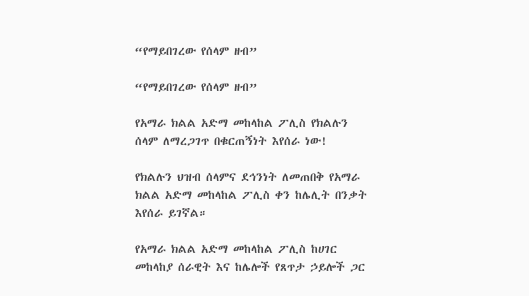“የማይበገረው የሰላም ዘብ”

“የማይበገረው የሰላም ዘብ”

የአማራ ክልል አድማ መከላከል ፖሊስ የክልሉን ሰላም ለማረጋገጥ በቁርጠኝነት እየሰራ ነው!

የክልሉን ህዝብ ሰላምና ደኅንነት ለመጠበቅ የአማራ ክልል አድማ መከላከል ፖሊስ ቀን ከሌሊት በንቃት እየሰራ ይገኛል።

የአማራ ክልል አድማ መከላከል ፖሊስ ከሀገር መከላከያ ሰራዊት እና ከሌሎች የጸጥታ ኃይሎች ጋር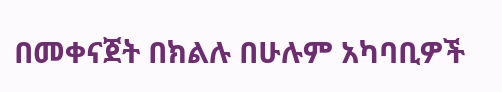በመቀናጀት በክልሉ በሁሉም አካባቢዎች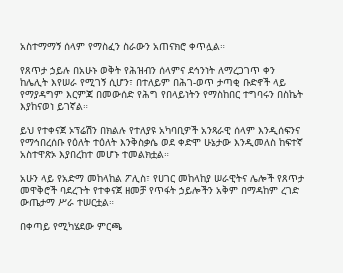አስተማማኝ ሰላም የማስፈን ስራውን አጠናክሮ ቀጥሏል።

የጸጥታ ኃይሉ በአሁኑ ወቅት የሕዝብን ሰላምና ደኅንነት ለማረጋገጥ ቀን ከሌሊት እየሠራ የሚገኝ ሲሆን፣ በተለይም በሕገ-ወጥ ታጣቂ ቡድኖች ላይ የማያዳግም እርምጃ በመውሰድ የሕግ የበላይነትን የማስከበር ተግባሩን በስኬት እያከናወነ ይገኛል።

ይህ የተቀናጀ ኦፕሬሽን በክልሉ የተለያዩ አካባቢዎች አንጻራዊ ሰላም እንዲሰፍንና የማኅበረሰቡ የዕለት ተዕለት እንቅስቃሴ ወደ ቀድሞ ሁኔታው እንዲመለስ ከፍተኛ አስተዋጽኦ እያበረከተ መሆኑ ተመልክቷል።

አሁን ላይ የአድማ መከላከል ፖሊስ፣ የሀገር መከላከያ ሠራዊትና ሌሎች የጸጥታ መዋቅሮች ባደረጉት የተቀናጀ ዘመቻ የጥፋት ኃይሎችን አቅም በማዳከም ረገድ ውጤታማ ሥራ ተሠርቷል።

በቀጣይ የሚካሄደው ምርጫ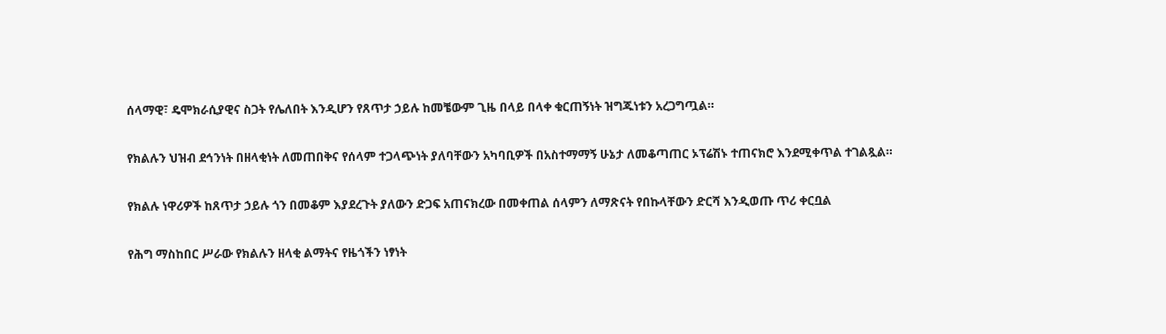ሰላማዊ፣ ዴሞክራሲያዊና ስጋት የሌለበት እንዲሆን የጸጥታ ኃይሉ ከመቼውም ጊዜ በላይ በላቀ ቁርጠኝነት ዝግጁነቱን አረጋግጧል።

የክልሉን ህዝብ ደኅንነት በዘላቂነት ለመጠበቅና የሰላም ተጋላጭነት ያለባቸውን አካባቢዎች በአስተማማኝ ሁኔታ ለመቆጣጠር ኦፕሬሽኑ ተጠናክሮ እንደሚቀጥል ተገልጿል።

የክልሉ ነዋሪዎች ከጸጥታ ኃይሉ ጎን በመቆም እያደረጉት ያለውን ድጋፍ አጠናክረው በመቀጠል ሰላምን ለማጽናት የበኩላቸውን ድርሻ እንዲወጡ ጥሪ ቀርቧል

የሕግ ማስከበር ሥራው የክልሉን ዘላቂ ልማትና የዜጎችን ነፃነት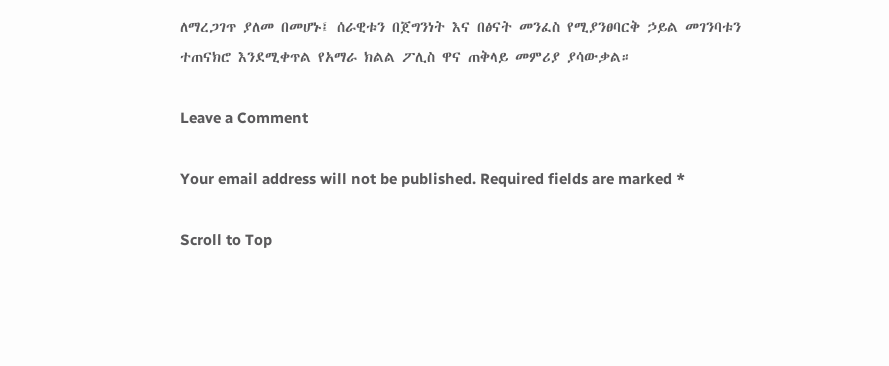ለማረጋገጥ ያለመ በመሆኑ፤ ሰራዊቱን በጀግንነት እና በፅናት መንፈስ የሚያንፀባርቅ ኃይል መገንባቱን ተጠናክሮ እንደሚቀጥል የአማራ ክልል ፖሊስ ዋና ጠቅላይ መምሪያ ያሳውቃል።

Leave a Comment

Your email address will not be published. Required fields are marked *

Scroll to Top